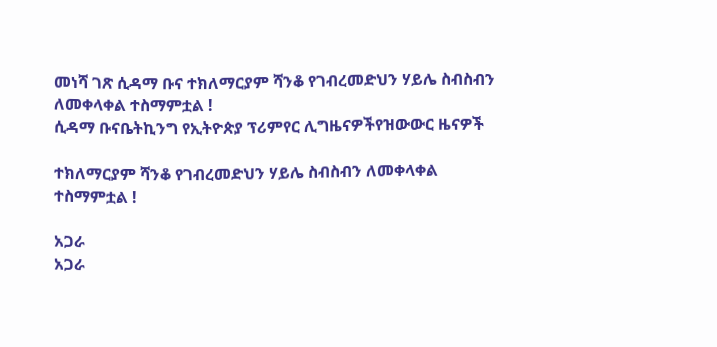መነሻ ገጽ ሲዳማ ቡና ተክለማርያም ሻንቆ የገብረመድህን ሃይሌ ስብስብን ለመቀላቀል ተስማምቷል !
ሲዳማ ቡናቤትኪንግ የኢትዮጵያ ፕሪምየር ሊግዜናዎችየዝውውር ዜናዎች

ተክለማርያም ሻንቆ የገብረመድህን ሃይሌ ስብስብን ለመቀላቀል ተስማምቷል !

አጋራ
አጋራ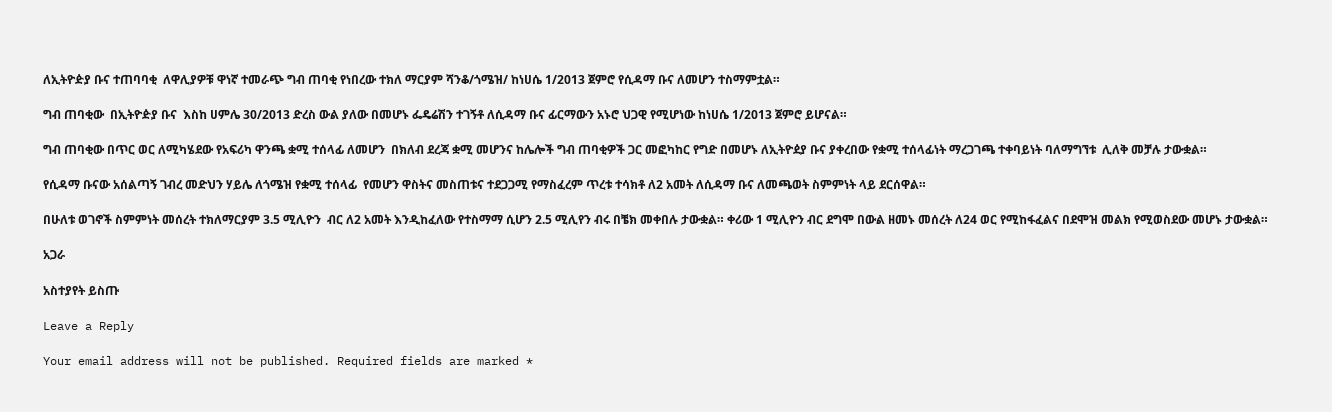ለኢትዮዽያ ቡና ተጠባባቂ  ለዋሊያዎቹ ዋነኛ ተመራጭ ግብ ጠባቂ የነበረው ተክለ ማርያም ሻንቆ/ጎሜዝ/ ከነሀሴ 1/2013 ጀምሮ የሲዳማ ቡና ለመሆን ተስማምቷል።

ግብ ጠባቂው  በኢትዮዽያ ቡና  እስከ ሀምሌ 30/2013 ድረስ ውል ያለው በመሆኑ ፌዴሬሽን ተገኝቶ ለሲዳማ ቡና ፊርማውን አኑሮ ህጋዊ የሚሆነው ከነሀሴ 1/2013 ጀምሮ ይሆናል።

ግብ ጠባቂው በጥር ወር ለሚካሄደው የአፍሪካ ዋንጫ ቋሚ ተሰላፊ ለመሆን  በክለብ ደረጃ ቋሚ መሆንና ከሌሎች ግብ ጠባቂዎች ጋር መፎካከር የግድ በመሆኑ ለኢትዮዸያ ቡና ያቀረበው የቋሚ ተሰላፊነት ማረጋገጫ ተቀባይነት ባለማግኘቱ  ሊለቅ መቻሉ ታውቋል።

የሲዳማ ቡናው አሰልጣኝ ገብረ መድህን ሃይሌ ለጎሜዝ የቋሚ ተሰላፊ  የመሆን ዋስትና መስጠቱና ተደጋጋሚ የማስፈረም ጥረቱ ተሳክቶ ለ2 አመት ለሲዳማ ቡና ለመጫወት ስምምነት ላይ ደርሰዋል።

በሁለቱ ወገኖች ስምምነት መሰረት ተክለማርያም 3.5 ሚሊዮን  ብር ለ2 አመት እንዲከፈለው የተስማማ ሲሆን 2.5 ሚሊየን ብሩ በቼክ መቀበሉ ታውቋል። ቀሪው 1 ሚሊዮን ብር ደግሞ በውል ዘመኑ መሰረት ለ24 ወር የሚከፋፈልና በደሞዝ መልክ የሚወስደው መሆኑ ታውቋል።

አጋራ

አስተያየት ይስጡ

Leave a Reply

Your email address will not be published. Required fields are marked *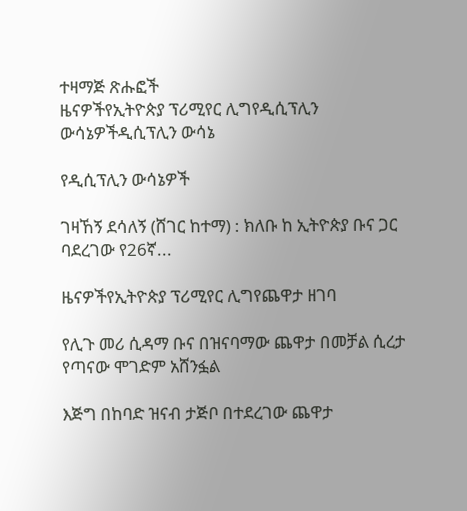ተዛማጅ ጽሑፎች
ዜናዎችየኢትዮጵያ ፕሪሚየር ሊግየዲሲፕሊን ውሳኔዎችዲሲፕሊን ውሳኔ

የዲሲፕሊን ውሳኔዎች

ገዛኸኝ ደሳለኝ (ሸገር ከተማ) : ክለቡ ከ ኢትዮጵያ ቡና ጋር ባደረገው የ26ኛ...

ዜናዎችየኢትዮጵያ ፕሪሚየር ሊግየጨዋታ ዘገባ

የሊጉ መሪ ሲዳማ ቡና በዝናባማው ጨዋታ በመቻል ሲረታ የጣናው ሞገድም አሸንፏል

እጅግ በከባድ ዝናብ ታጅቦ በተደረገው ጨዋታ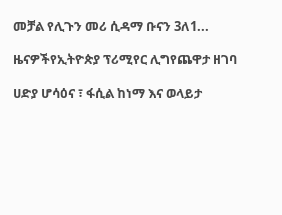መቻል የሊጉን መሪ ሲዳማ ቡናን 3ለ1...

ዜናዎችየኢትዮጵያ ፕሪሚየር ሊግየጨዋታ ዘገባ

ሀድያ ሆሳዕና ፣ ፋሲል ከነማ እና ወላይታ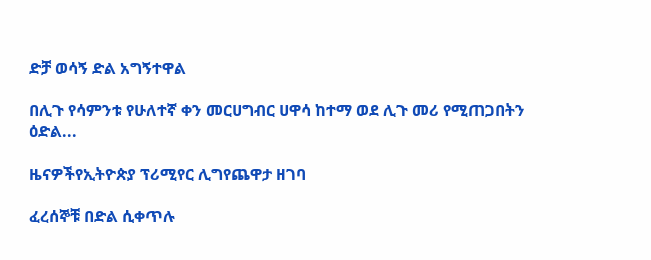ድቻ ወሳኝ ድል አግኝተዋል

በሊጉ የሳምንቱ የሁለተኛ ቀን መርሀግብር ሀዋሳ ከተማ ወደ ሊጉ መሪ የሚጠጋበትን ዕድል...

ዜናዎችየኢትዮጵያ ፕሪሚየር ሊግየጨዋታ ዘገባ

ፈረሰኞቹ በድል ሲቀጥሉ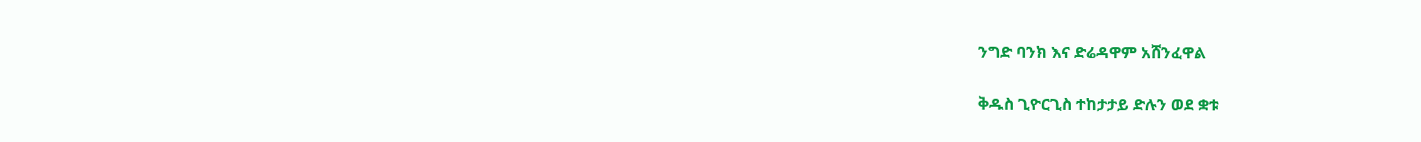ንግድ ባንክ እና ድሬዳዋም አሸንፈዋል

ቅዱስ ጊዮርጊስ ተከታታይ ድሉን ወደ ቋቱ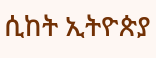ሲከት ኢትዮጵያ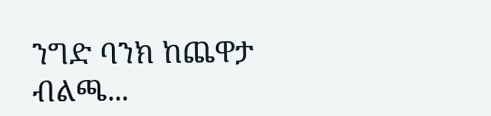ንግድ ባንክ ከጨዋታ ብልጫ...